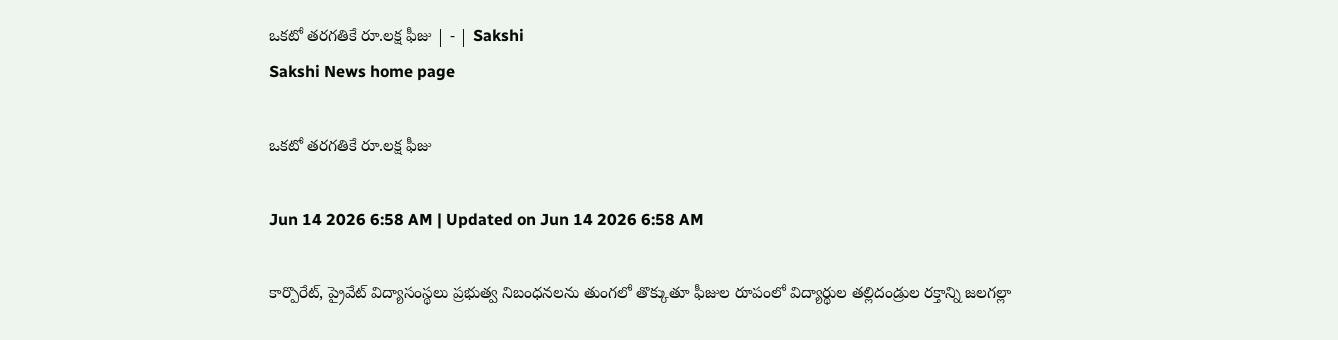ఒకటో తరగతికే రూ.లక్ష ఫీజు | - | Sakshi
Sakshi News home page

ఒకటో తరగతికే రూ.లక్ష ఫీజు

Jun 14 2026 6:58 AM | Updated on Jun 14 2026 6:58 AM

కార్పొరేట్‌, ప్రైవేట్‌ విద్యాసంస్థలు ప్రభుత్వ నిబంధనలను తుంగలో తొక్కుతూ ఫీజుల రూపంలో విద్యార్థుల తల్లిదండ్రుల రక్తాన్ని జలగల్లా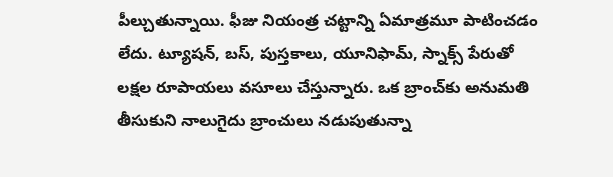పీల్చుతున్నాయి. ఫీజు నియంత్ర చట్టాన్ని ఏమాత్రమూ పాటించడం లేదు. ట్యూషన్‌, బస్‌, పుస్తకాలు, యూనిఫామ్‌, స్నాక్స్‌ పేరుతో లక్షల రూపాయలు వసూలు చేస్తున్నారు. ఒక బ్రాంచ్‌కు అనుమతి తీసుకుని నాలుగైదు బ్రాంచులు నడుపుతున్నా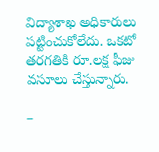విద్యాశాఖ అధికారులు పట్టించుకోలేదు. ఒకటో తరగతికి రూ.లక్ష ఫీజు వసూలు చేస్తున్నారు.

–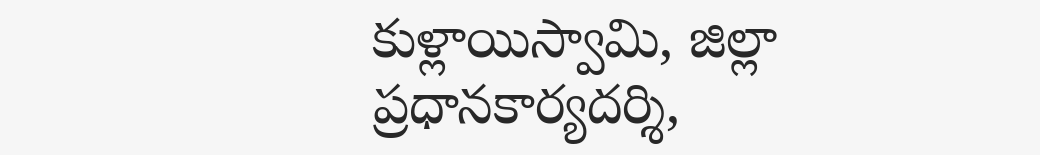కుళ్లాయిస్వామి, జిల్లా ప్రధానకార్యదర్శి,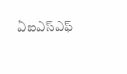ఏఐఎస్‌ఎఫ్‌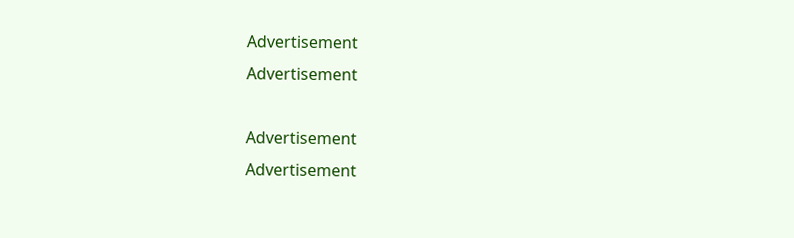Advertisement
Advertisement

Advertisement
Advertisement